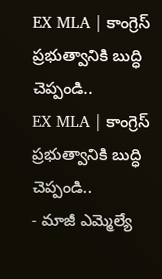EX MLA | కాంగ్రెస్ ప్రభుత్వానికి బుద్ధి చెప్పండి..
EX MLA | కాంగ్రెస్ ప్రభుత్వానికి బుద్ధి చెప్పండి..
- మాజీ ఎమ్మెల్యే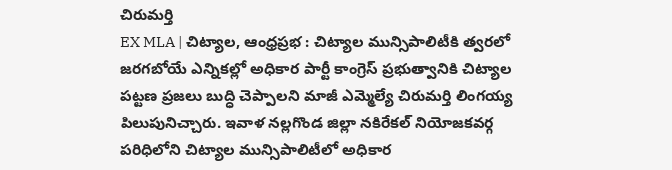చిరుమర్తి
EX MLA | చిట్యాల, ఆంధ్రప్రభ : చిట్యాల మున్సిపాలిటీకి త్వరలో జరగబోయే ఎన్నికల్లో అధికార పార్టీ కాంగ్రెస్ ప్రభుత్వానికి చిట్యాల పట్టణ ప్రజలు బుద్ధి చెప్పాలని మాజీ ఎమ్మెల్యే చిరుమర్తి లింగయ్య పిలుపునిచ్చారు. ఇవాళ నల్లగొండ జిల్లా నకిరేకల్ నియోజకవర్గ పరిధిలోని చిట్యాల మున్సిపాలిటీలో అధికార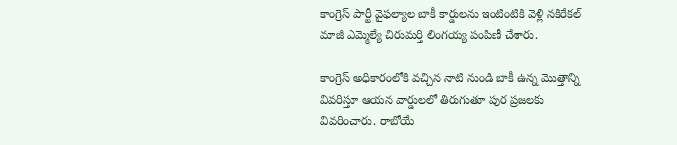కాంగ్రెస్ పార్టీ వైఫల్యాల బాకీ కార్డులను ఇంటింటికి వెళ్లి నకిరేకల్ మాజీ ఎమ్మెల్యే చిరుమర్తి లింగయ్య పంపిణీ చేశారు.

కాంగ్రెస్ అధికారంలోకి వచ్చిన నాటి నుండి బాకీ ఉన్న మొత్తాన్ని వివరిస్తూ ఆయన వార్డులలో తిరుగుతూ పుర ప్రజలకు వివరించారు. రాబోయే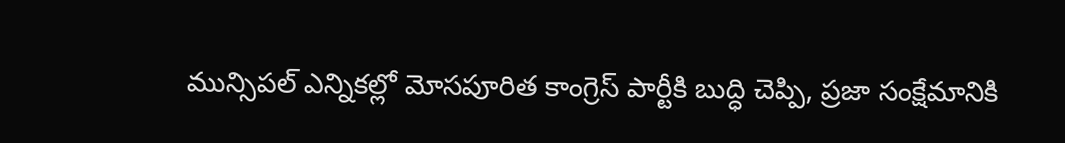మున్సిపల్ ఎన్నికల్లో మోసపూరిత కాంగ్రెస్ పార్టీకి బుద్ధి చెప్పి, ప్రజా సంక్షేమానికి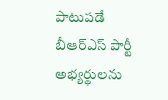పాటుపడే బీఆర్ఎస్ పార్టీ అభ్యర్థులను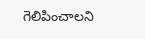గెలిపించాలని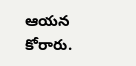ఆయన కోరారు.